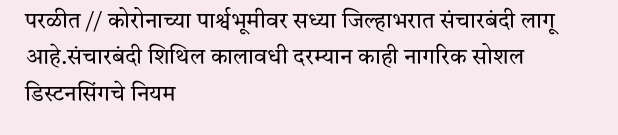परळीत // कोरोनाच्या पार्श्वभूमीवर सध्या जिल्हाभरात संचारबंदी लागू आहे.संचारबंदी शिथिल कालावधी दरम्यान काही नागरिक सोशल डिस्टनसिंगचे नियम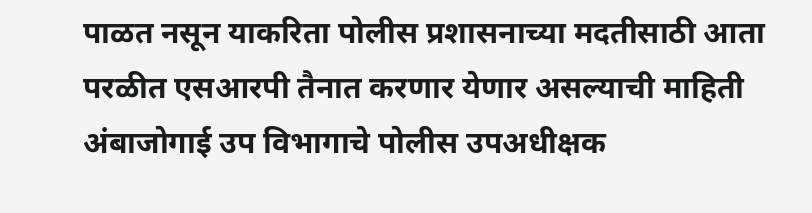पाळत नसून याकरिता पोलीस प्रशासनाच्या मदतीसाठी आता परळीत एसआरपी तैनात करणार येणार असल्याची माहिती अंबाजोगाई उप विभागाचे पोलीस उपअधीक्षक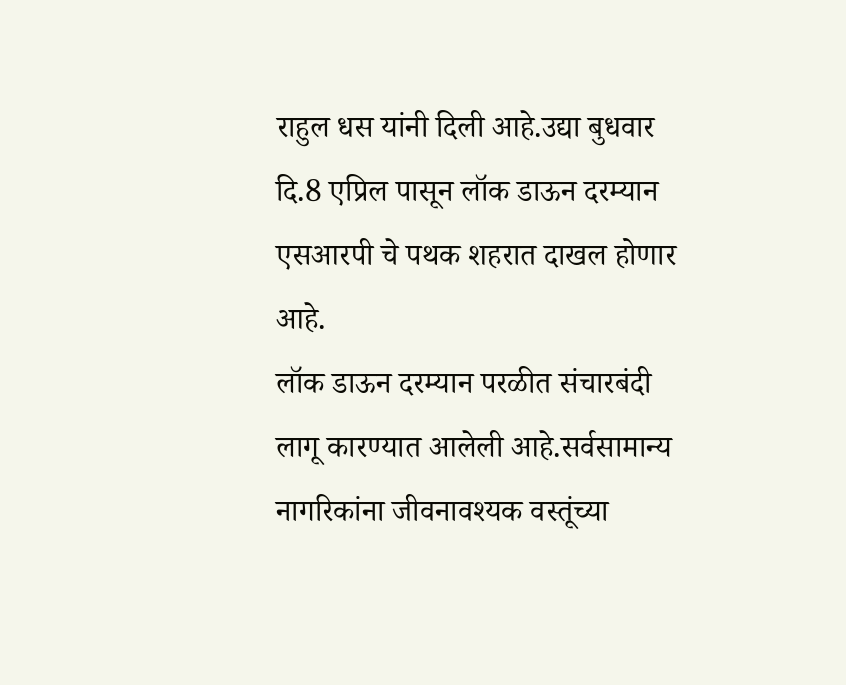राहुल धस यांनी दिली आहे.उद्या बुधवार दि.8 एप्रिल पासून लॉक डाऊन दरम्यान एसआरपी चे पथक शहरात दाखल होणार आहे.
लॉक डाऊन दरम्यान परळीत संचारबंदी लागू कारण्यात आलेली आहे.सर्वसामान्य नागरिकांना जीवनावश्यक वस्तूंच्या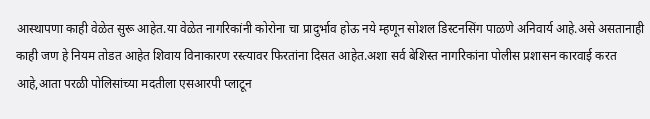आस्थापणा काही वेळेत सुरू आहेत.या वेळेत नागरिकांनी कोरोना चा प्रादुर्भाव होऊ नये म्हणून सोशल डिस्टनसिंग पाळणे अनिवार्य आहे.असे असतानाही काही जण हे नियम तोडत आहेत शिवाय विनाकारण रस्त्यावर फिरतांना दिसत आहेत.अशा सर्व बेशिस्त नागरिकांना पोलीस प्रशासन कारवाई करत आहे,आता परळी पोलिसांच्या मदतीला एसआरपी प्लाटून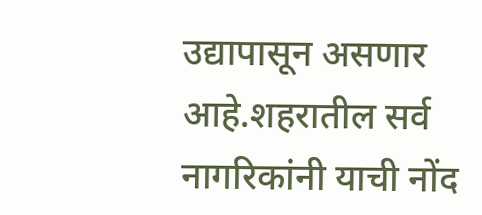उद्यापासून असणार आहे.शहरातील सर्व नागरिकांनी याची नोंद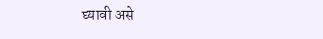घ्यावी असे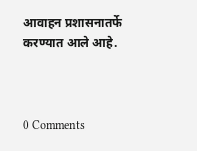आवाहन प्रशासनातर्फे करण्यात आले आहे.



0 Comments